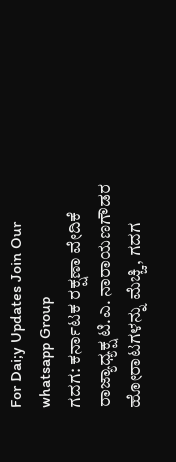For Dai;y Updates Join Our whatsapp Group
ಗದಗ: ಕರ್ನಾಟಕ ರಕ್ಷಣಾ ವೇದಿಕೆ ರಾಜ್ಯಾಧ್ಯಕ್ಷ ಟಿ.ಎ. ನಾರಾಯಣಗೌಡರ ಹೋರಾಟಗಳನ್ನು ಮೆಚ್ಚಿ, ಗದಗ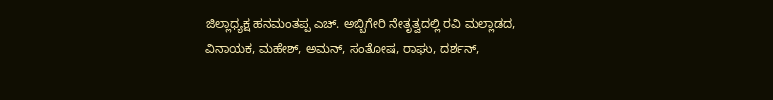ಜಿಲ್ಲಾಧ್ಯಕ್ಷ ಹನಮಂತಪ್ಪ ಎಚ್. ಅಬ್ಬಿಗೇರಿ ನೇತೃತ್ವದಲ್ಲಿ ರವಿ ಮಲ್ಲಾಡದ, ವಿನಾಯಕ, ಮಹೇಶ್, ಅಮನ್, ಸಂತೋಷ, ರಾಘು, ದರ್ಶನ್,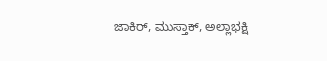ಜಾಕಿರ್, ಮುಸ್ತಾಕ್, ಅಲ್ಲಾಭಕ್ಷಿ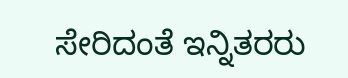ಸೇರಿದಂತೆ ಇನ್ನಿತರರು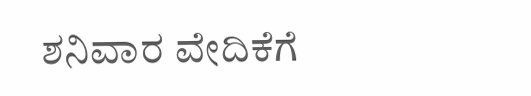ಶನಿವಾರ ವೇದಿಕೆಗೆ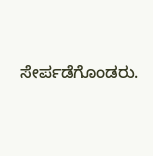ಸೇರ್ಪಡೆಗೊಂಡರು.